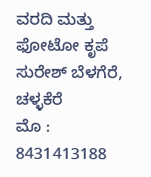ವರದಿ ಮತ್ತು ಫೋಟೋ ಕೃಪೆ
ಸುರೇಶ್ ಬೆಳಗೆರೆ, ಚಳ್ಳಕೆರೆ
ಮೊ : 8431413188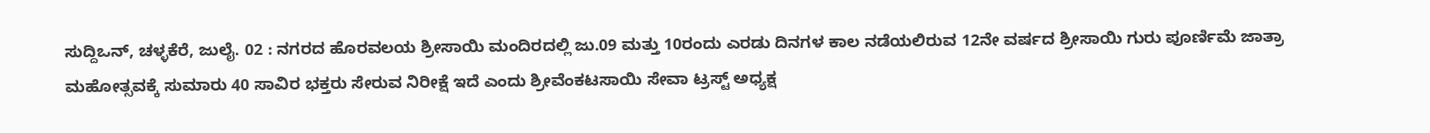ಸುದ್ದಿಒನ್, ಚಳ್ಳಕೆರೆ, ಜುಲೈ. 02 : ನಗರದ ಹೊರವಲಯ ಶ್ರೀಸಾಯಿ ಮಂದಿರದಲ್ಲಿ ಜು.09 ಮತ್ತು 10ರಂದು ಎರಡು ದಿನಗಳ ಕಾಲ ನಡೆಯಲಿರುವ 12ನೇ ವರ್ಷದ ಶ್ರೀಸಾಯಿ ಗುರು ಪೂರ್ಣಿಮೆ ಜಾತ್ರಾ ಮಹೋತ್ಸವಕ್ಕೆ ಸುಮಾರು 40 ಸಾವಿರ ಭಕ್ತರು ಸೇರುವ ನಿರೀಕ್ಷೆ ಇದೆ ಎಂದು ಶ್ರೀವೆಂಕಟಸಾಯಿ ಸೇವಾ ಟ್ರಸ್ಟ್ ಅಧ್ಯಕ್ಷ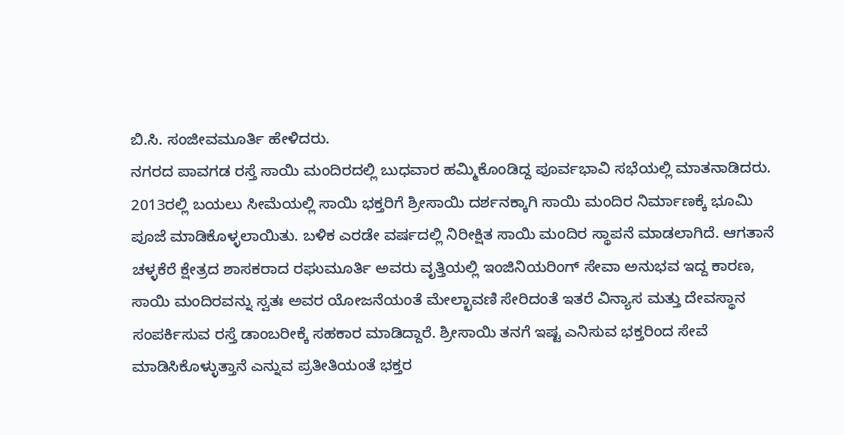ಬಿ.ಸಿ. ಸಂಜೀವಮೂರ್ತಿ ಹೇಳಿದರು.
ನಗರದ ಪಾವಗಡ ರಸ್ತೆ ಸಾಯಿ ಮಂದಿರದಲ್ಲಿ ಬುಧವಾರ ಹಮ್ಮಿಕೊಂಡಿದ್ದ ಪೂರ್ವಭಾವಿ ಸಭೆಯಲ್ಲಿ ಮಾತನಾಡಿದರು.
2013ರಲ್ಲಿ ಬಯಲು ಸೀಮೆಯಲ್ಲಿ ಸಾಯಿ ಭಕ್ತರಿಗೆ ಶ್ರೀಸಾಯಿ ದರ್ಶನಕ್ಕಾಗಿ ಸಾಯಿ ಮಂದಿರ ನಿರ್ಮಾಣಕ್ಕೆ ಭೂಮಿ ಪೂಜೆ ಮಾಡಿಕೊಳ್ಳಲಾಯಿತು. ಬಳಿಕ ಎರಡೇ ವರ್ಷದಲ್ಲಿ ನಿರೀಕ್ಷಿತ ಸಾಯಿ ಮಂದಿರ ಸ್ಥಾಪನೆ ಮಾಡಲಾಗಿದೆ. ಆಗತಾನೆ ಚಳ್ಳಕೆರೆ ಕ್ಷೇತ್ರದ ಶಾಸಕರಾದ ರಘುಮೂರ್ತಿ ಅವರು ವೃತ್ತಿಯಲ್ಲಿ ಇಂಜಿನಿಯರಿಂಗ್ ಸೇವಾ ಅನುಭವ ಇದ್ದ ಕಾರಣ, ಸಾಯಿ ಮಂದಿರವನ್ನು ಸ್ವತಃ ಅವರ ಯೋಜನೆಯಂತೆ ಮೇಲ್ಛಾವಣಿ ಸೇರಿದಂತೆ ಇತರೆ ವಿನ್ಯಾಸ ಮತ್ತು ದೇವಸ್ಥಾನ ಸಂಪರ್ಕಿಸುವ ರಸ್ತೆ ಡಾಂಬರೀಕ್ಕೆ ಸಹಕಾರ ಮಾಡಿದ್ದಾರೆ. ಶ್ರೀಸಾಯಿ ತನಗೆ ಇಷ್ಟ ಎನಿಸುವ ಭಕ್ತರಿಂದ ಸೇವೆ ಮಾಡಿಸಿಕೊಳ್ಳುತ್ತಾನೆ ಎನ್ನುವ ಪ್ರತೀತಿಯಂತೆ ಭಕ್ತರ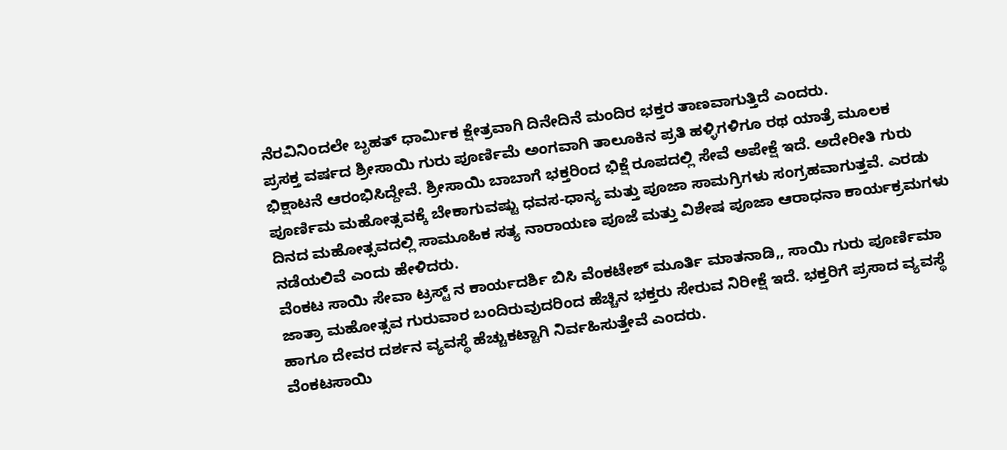ನೆರವಿನಿಂದಲೇ ಬೃಹತ್ ಧಾರ್ಮಿಕ ಕ್ಷೇತ್ರವಾಗಿ ದಿನೇದಿನೆ ಮಂದಿರ ಭಕ್ತರ ತಾಣವಾಗುತ್ತಿದೆ ಎಂದರು.
ಪ್ರಸಕ್ತ ವರ್ಷದ ಶ್ರೀಸಾಯಿ ಗುರು ಪೂರ್ಣಿಮೆ ಅಂಗವಾಗಿ ತಾಲೂಕಿನ ಪ್ರತಿ ಹಳ್ಳಿಗಳಿಗೂ ರಥ ಯಾತ್ರೆ ಮೂಲಕ ಭಿಕ್ಷಾಟನೆ ಆರಂಭಿಸಿದ್ದೇವೆ. ಶ್ರೀಸಾಯಿ ಬಾಬಾಗೆ ಭಕ್ತರಿಂದ ಭಿಕ್ಷೆ ರೂಪದಲ್ಲಿ ಸೇವೆ ಅಪೇಕ್ಷೆ ಇದೆ. ಅದೇರೀತಿ ಗುರು ಪೂರ್ಣಿಮ ಮಹೋತ್ಸವಕ್ಕೆ ಬೇಕಾಗುವಷ್ಟು ಧವಸ-ಧಾನ್ಯ ಮತ್ತು ಪೂಜಾ ಸಾಮಗ್ರಿಗಳು ಸಂಗ್ರಹವಾಗುತ್ತವೆ. ಎರಡು ದಿನದ ಮಹೋತ್ಸವದಲ್ಲಿ ಸಾಮೂಹಿಕ ಸತ್ಯ ನಾರಾಯಣ ಪೂಜೆ ಮತ್ತು ವಿಶೇಷ ಪೂಜಾ ಆರಾಧನಾ ಕಾರ್ಯಕ್ರಮಗಳು ನಡೆಯಲಿವೆ ಎಂದು ಹೇಳಿದರು.
ವೆಂಕಟ ಸಾಯಿ ಸೇವಾ ಟ್ರಸ್ಟ್ ನ ಕಾರ್ಯದರ್ಶಿ ಬಿಸಿ ವೆಂಕಟೇಶ್ ಮೂರ್ತಿ ಮಾತನಾಡಿ,, ಸಾಯಿ ಗುರು ಪೂರ್ಣಿಮಾ ಜಾತ್ರಾ ಮಹೋತ್ಸವ ಗುರುವಾರ ಬಂದಿರುವುದರಿಂದ ಹೆಚ್ಚಿನ ಭಕ್ತರು ಸೇರುವ ನಿರೀಕ್ಷೆ ಇದೆ. ಭಕ್ತರಿಗೆ ಪ್ರಸಾದ ವ್ಯವಸ್ಥೆ ಹಾಗೂ ದೇವರ ದರ್ಶನ ವ್ಯವಸ್ಥೆ ಹೆಚ್ಚುಕಟ್ಟಾಗಿ ನಿರ್ವಹಿಸುತ್ತೇವೆ ಎಂದರು.
ವೆಂಕಟಸಾಯಿ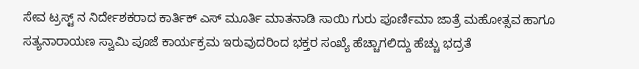ಸೇವ ಟ್ರಸ್ಟ್ ನ ನಿರ್ದೇಶಕರಾದ ಕಾರ್ತಿಕ್ ಎಸ್ ಮೂರ್ತಿ ಮಾತನಾಡಿ ಸಾಯಿ ಗುರು ಪೂರ್ಣಿಮಾ ಜಾತ್ರೆ ಮಹೋತ್ಸವ ಹಾಗೂ ಸತ್ಯನಾರಾಯಣ ಸ್ವಾಮಿ ಪೂಜೆ ಕಾರ್ಯಕ್ರಮ ಇರುವುದರಿಂದ ಭಕ್ತರ ಸಂಖ್ಯೆ ಹೆಚ್ಚಾಗಲಿದ್ದು ಹೆಚ್ಚು ಭದ್ರತೆ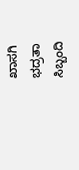ಖಾಸಗಿ ಭದ್ರತಾ ಸಿಬ್ಬಂದಿ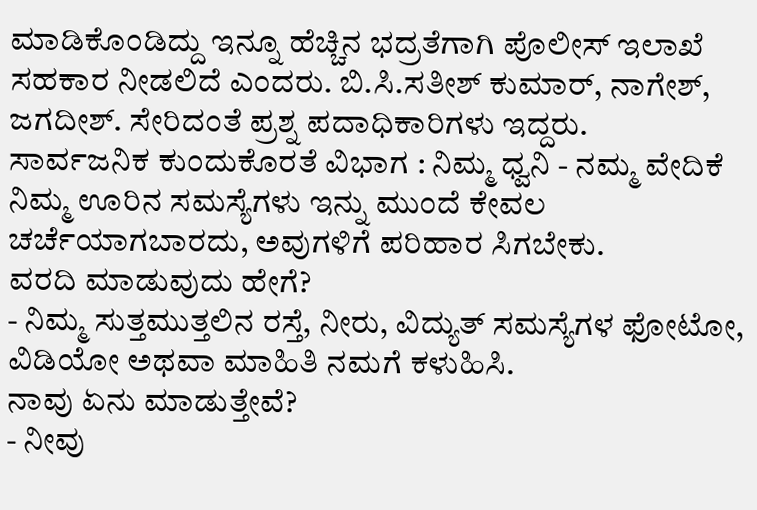ಮಾಡಿಕೊಂಡಿದ್ದು ಇನ್ನೂ ಹೆಚ್ಚಿನ ಭದ್ರತೆಗಾಗಿ ಪೊಲೀಸ್ ಇಲಾಖೆ ಸಹಕಾರ ನೀಡಲಿದೆ ಎಂದರು. ಬಿ.ಸಿ.ಸತೀಶ್ ಕುಮಾರ್, ನಾಗೇಶ್, ಜಗದೀಶ್. ಸೇರಿದಂತೆ ಪ್ರಶ್ನ ಪದಾಧಿಕಾರಿಗಳು ಇದ್ದರು.
ಸಾರ್ವಜನಿಕ ಕುಂದುಕೊರತೆ ವಿಭಾಗ : ನಿಮ್ಮ ಧ್ವನಿ - ನಮ್ಮ ವೇದಿಕೆ
ನಿಮ್ಮ ಊರಿನ ಸಮಸ್ಯೆಗಳು ಇನ್ನು ಮುಂದೆ ಕೇವಲ ಚರ್ಚೆಯಾಗಬಾರದು, ಅವುಗಳಿಗೆ ಪರಿಹಾರ ಸಿಗಬೇಕು.
ವರದಿ ಮಾಡುವುದು ಹೇಗೆ?
- ನಿಮ್ಮ ಸುತ್ತಮುತ್ತಲಿನ ರಸ್ತೆ, ನೀರು, ವಿದ್ಯುತ್ ಸಮಸ್ಯೆಗಳ ಫೋಟೋ, ವಿಡಿಯೋ ಅಥವಾ ಮಾಹಿತಿ ನಮಗೆ ಕಳುಹಿಸಿ.
ನಾವು ಏನು ಮಾಡುತ್ತೇವೆ?
- ನೀವು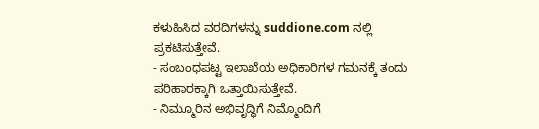ಕಳುಹಿಸಿದ ವರದಿಗಳನ್ನು suddione.com ನಲ್ಲಿ ಪ್ರಕಟಿಸುತ್ತೇವೆ.
- ಸಂಬಂಧಪಟ್ಟ ಇಲಾಖೆಯ ಅಧಿಕಾರಿಗಳ ಗಮನಕ್ಕೆ ತಂದು ಪರಿಹಾರಕ್ಕಾಗಿ ಒತ್ತಾಯಿಸುತ್ತೇವೆ.
- ನಿಮ್ಮೂರಿನ ಅಭಿವೃದ್ಧಿಗೆ ನಿಮ್ಮೊಂದಿಗೆ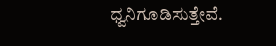ಧ್ವನಿಗೂಡಿಸುತ್ತೇವೆ.